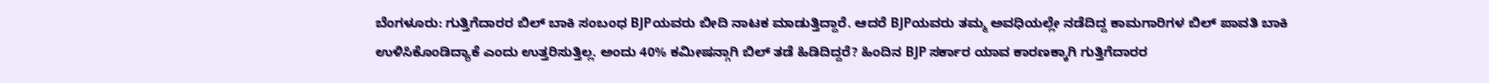ಬೆಂಗಳೂರು: ಗುತ್ತಿಗೆದಾರರ ಬಿಲ್ ಬಾಕಿ ಸಂಬಂಧ BJPಯವರು ಬೀದಿ ನಾಟಕ ಮಾಡುತ್ತಿದ್ದಾರೆ. ಆದರೆ BJPಯವರು ತಮ್ಮ ಅವಧಿಯಲ್ಲೇ ನಡೆದಿದ್ದ ಕಾಮಗಾರಿಗಳ ಬಿಲ್ ಪಾವತಿ ಬಾಕಿ ಉಳಿಸಿಕೊಂಡಿದ್ಯಾಕೆ ಎಂದು ಉತ್ತರಿಸುತ್ತಿಲ್ಲ. ಅಂದು 40% ಕಮೀಷನ್ಗಾಗಿ ಬಿಲ್ ತಡೆ ಹಿಡಿದಿದ್ದರೆ? ಹಿಂದಿನ BJP ಸರ್ಕಾರ ಯಾವ ಕಾರಣಕ್ಕಾಗಿ ಗುತ್ತಿಗೆದಾರರ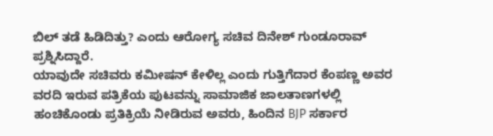ಬಿಲ್ ತಡೆ ಹಿಡಿದಿತ್ತು? ಎಂದು ಆರೋಗ್ಯ ಸಚಿವ ದಿನೇಶ್ ಗುಂಡೂರಾವ್ ಪ್ರಶ್ನಿಸಿದ್ದಾರೆ.
ಯಾವುದೇ ಸಚಿವರು ಕಮೀಷನ್ ಕೇಳಿಲ್ಲ ಎಂದು ಗುತ್ತಿಗೆದಾರ ಕೆಂಪಣ್ಣ ಅವರ ವರದಿ ಇರುವ ಪತ್ರಿಕೆಯ ಪುಟವನ್ನು ಸಾಮಾಜಿಕ ಜಾಲತಾಣಗಳಲ್ಲಿ ಹಂಚಿಕೊಂಡು ಪ್ರತಿಕ್ರಿಯೆ ನೀಡಿರುವ ಅವರು, ಹಿಂದಿನ BJP ಸರ್ಕಾರ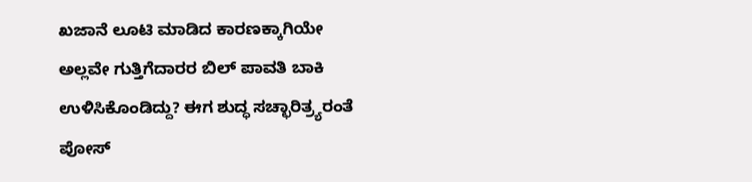ಖಜಾನೆ ಲೂಟಿ ಮಾಡಿದ ಕಾರಣಕ್ಕಾಗಿಯೇ ಅಲ್ಲವೇ ಗುತ್ತಿಗೆದಾರರ ಬಿಲ್ ಪಾವತಿ ಬಾಕಿ ಉಳಿಸಿಕೊಂಡಿದ್ದು? ಈಗ ಶುದ್ಧ ಸಚ್ಛಾರಿತ್ರ್ಯರಂತೆ ಪೋಸ್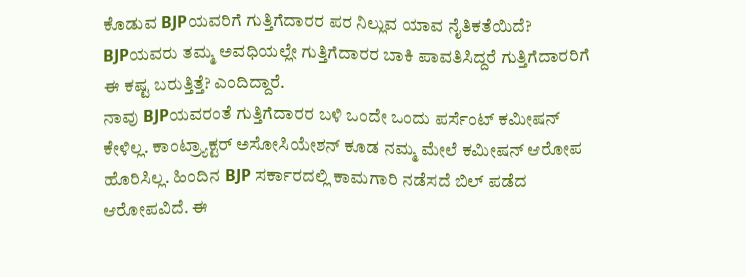ಕೊಡುವ BJPಯವರಿಗೆ ಗುತ್ತಿಗೆದಾರರ ಪರ ನಿಲ್ಲುವ ಯಾವ ನೈತಿಕತೆಯಿದೆ? BJPಯವರು ತಮ್ಮ ಅವಧಿಯಲ್ಲೇ ಗುತ್ತಿಗೆದಾರರ ಬಾಕಿ ಪಾವತಿಸಿದ್ದರೆ ಗುತ್ತಿಗೆದಾರರಿಗೆ ಈ ಕಷ್ಟ ಬರುತ್ತಿತ್ತೆ? ಎಂದಿದ್ದಾರೆ.
ನಾವು BJPಯವರಂತೆ ಗುತ್ತಿಗೆದಾರರ ಬಳಿ ಒಂದೇ ಒಂದು ಪರ್ಸೆಂಟ್ ಕಮೀಷನ್ ಕೇಳಿಲ್ಲ. ಕಾಂಟ್ರ್ಯಾಕ್ಟರ್ ಅಸೋಸಿಯೇಶನ್ ಕೂಡ ನಮ್ಮ ಮೇಲೆ ಕಮೀಷನ್ ಆರೋಪ ಹೊರಿಸಿಲ್ಲ. ಹಿಂದಿನ BJP ಸರ್ಕಾರದಲ್ಲಿ ಕಾಮಗಾರಿ ನಡೆಸದೆ ಬಿಲ್ ಪಡೆದ ಆರೋಪವಿದೆ. ಈ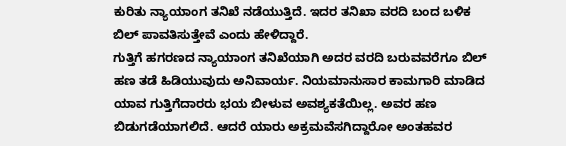ಕುರಿತು ನ್ಯಾಯಾಂಗ ತನಿಖೆ ನಡೆಯುತ್ತಿದೆ. ಇದರ ತನಿಖಾ ವರದಿ ಬಂದ ಬಳಿಕ ಬಿಲ್ ಪಾವತಿಸುತ್ತೇವೆ ಎಂದು ಹೇಳಿದ್ದಾರೆ.
ಗುತ್ತಿಗೆ ಹಗರಣದ ನ್ಯಾಯಾಂಗ ತನಿಖೆಯಾಗಿ ಅದರ ವರದಿ ಬರುವವರೆಗೂ ಬಿಲ್ ಹಣ ತಡೆ ಹಿಡಿಯುವುದು ಅನಿವಾರ್ಯ. ನಿಯಮಾನುಸಾರ ಕಾಮಗಾರಿ ಮಾಡಿದ ಯಾವ ಗುತ್ತಿಗೆದಾರರು ಭಯ ಬೀಳುವ ಅವಶ್ಯಕತೆಯಿಲ್ಲ. ಅವರ ಹಣ ಬಿಡುಗಡೆಯಾಗಲಿದೆ. ಆದರೆ ಯಾರು ಅಕ್ರಮವೆಸಗಿದ್ದಾರೋ ಅಂತಹವರ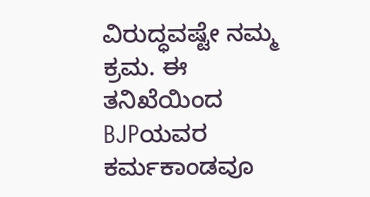ವಿರುದ್ಧವಷ್ಟೇ ನಮ್ಮ ಕ್ರಮ. ಈ ತನಿಖೆಯಿಂದ BJPಯವರ ಕರ್ಮಕಾಂಡವೂ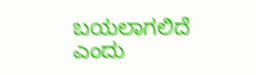ಬಯಲಾಗಲಿದೆ ಎಂದು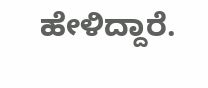ಹೇಳಿದ್ದಾರೆ.